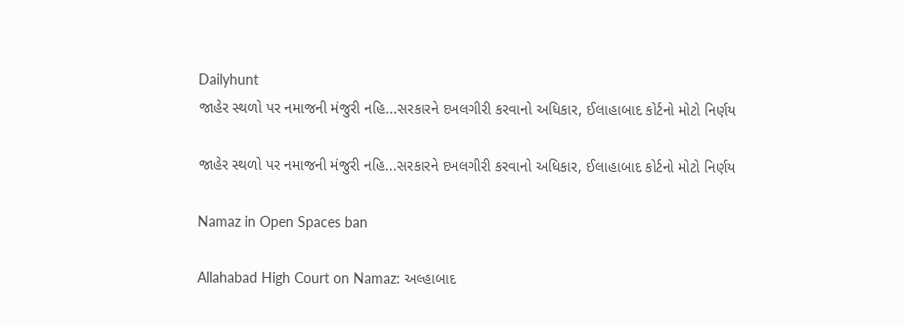Dailyhunt
જાહેર સ્થળો પર નમાજની મંજુરી નહિ...સરકારને દખલગીરી કરવાનો અધિકાર, ઈલાહાબાદ કોર્ટનો મોટો નિર્ણય

જાહેર સ્થળો પર નમાજની મંજુરી નહિ...સરકારને દખલગીરી કરવાનો અધિકાર, ઈલાહાબાદ કોર્ટનો મોટો નિર્ણય

Namaz in Open Spaces ban

Allahabad High Court on Namaz: અલ્હાબાદ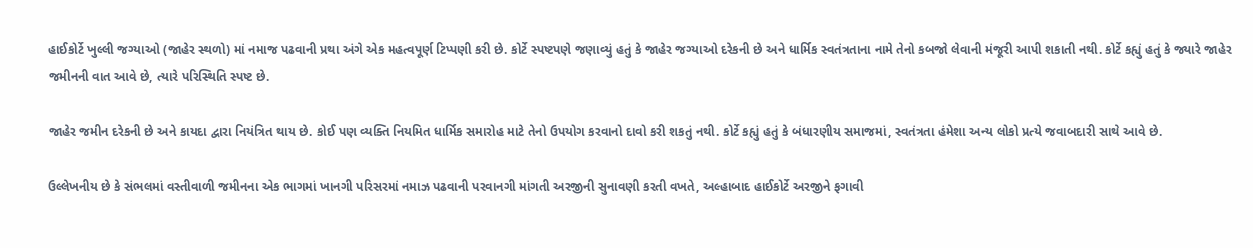હાઈકોર્ટે ખુલ્લી જગ્યાઓ (જાહેર સ્થળો) માં નમાજ પઢવાની પ્રથા અંગે એક મહત્વપૂર્ણ ટિપ્પણી કરી છે. કોર્ટે સ્પષ્ટપણે જણાવ્યું હતું કે જાહેર જગ્યાઓ દરેકની છે અને ધાર્મિક સ્વતંત્રતાના નામે તેનો કબજો લેવાની મંજૂરી આપી શકાતી નથી. કોર્ટે કહ્યું હતું કે જ્યારે જાહેર જમીનની વાત આવે છે, ત્યારે પરિસ્થિતિ સ્પષ્ટ છે.

જાહેર જમીન દરેકની છે અને કાયદા દ્વારા નિયંત્રિત થાય છે. કોઈ પણ વ્યક્તિ નિયમિત ધાર્મિક સમારોહ માટે તેનો ઉપયોગ કરવાનો દાવો કરી શકતું નથી. કોર્ટે કહ્યું હતું કે બંધારણીય સમાજમાં, સ્વતંત્રતા હંમેશા અન્ય લોકો પ્રત્યે જવાબદારી સાથે આવે છે.

ઉલ્લેખનીય છે કે સંભલમાં વસ્તીવાળી જમીનના એક ભાગમાં ખાનગી પરિસરમાં નમાઝ પઢવાની પરવાનગી માંગતી અરજીની સુનાવણી કરતી વખતે, અલ્હાબાદ હાઈકોર્ટે અરજીને ફગાવી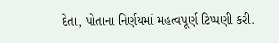દેતા, પોતાના નિર્ણયમાં મહત્વપૂર્ણ ટિપ્પણી કરી.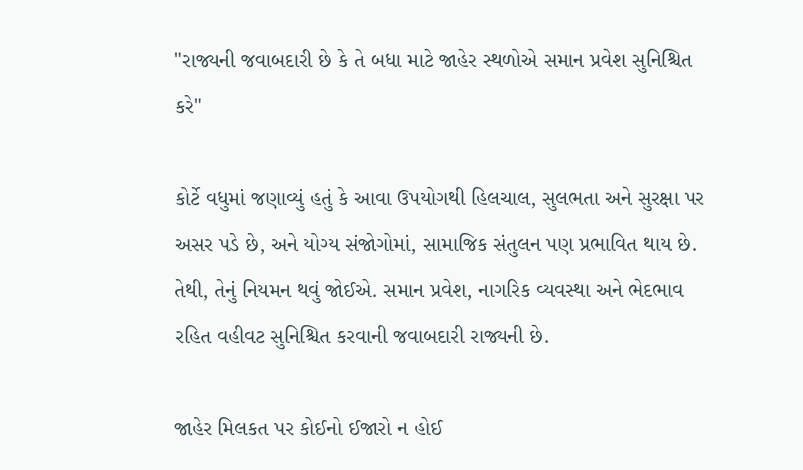"રાજ્યની જવાબદારી છે કે તે બધા માટે જાહેર સ્થળોએ સમાન પ્રવેશ સુનિશ્ચિત કરે"

કોર્ટે વધુમાં જણાવ્યું હતું કે આવા ઉપયોગથી હિલચાલ, સુલભતા અને સુરક્ષા પર અસર પડે છે, અને યોગ્ય સંજોગોમાં, સામાજિક સંતુલન પણ પ્રભાવિત થાય છે. તેથી, તેનું નિયમન થવું જોઈએ. સમાન પ્રવેશ, નાગરિક વ્યવસ્થા અને ભેદભાવ રહિત વહીવટ સુનિશ્ચિત કરવાની જવાબદારી રાજ્યની છે.

જાહેર મિલકત પર કોઈનો ઈજારો ન હોઈ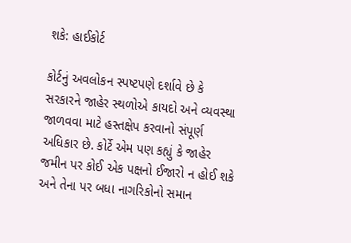શકે: હાઈકોર્ટ

કોર્ટનું અવલોકન સ્પષ્ટપણે દર્શાવે છે કે સરકારને જાહેર સ્થળોએ કાયદો અને વ્યવસ્થા જાળવવા માટે હસ્તક્ષેપ કરવાનો સંપૂર્ણ અધિકાર છે. કોર્ટે એમ પણ કહ્યું કે જાહેર જમીન પર કોઈ એક પક્ષનો ઈજારો ન હોઈ શકે અને તેના પર બધા નાગરિકોનો સમાન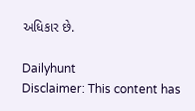અધિકાર છે.

Dailyhunt
Disclaimer: This content has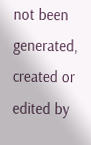not been generated, created or edited by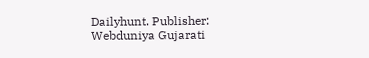Dailyhunt. Publisher: Webduniya Gujarati